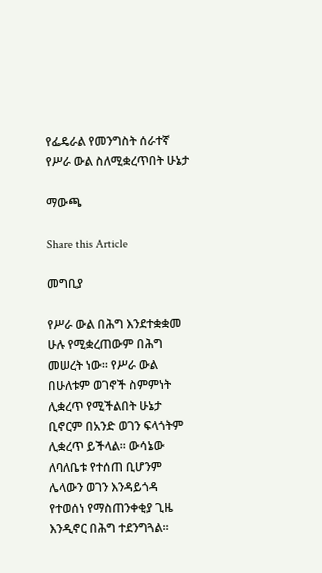የፌዴራል የመንግስት ሰራተኛ የሥራ ውል ስለሚቋረጥበት ሁኔታ

ማውጫ

Share this Article

መግቢያ

የሥራ ውል በሕግ እንደተቋቋመ ሁሉ የሚቋረጠውም በሕግ መሠረት ነው። የሥራ ውል በሁለቱም ወገኖች ስምምነት ሊቋረጥ የሚችልበት ሁኔታ ቢኖርም በአንድ ወገን ፍላጎትም ሊቋረጥ ይችላል። ውሳኔው ለባለቤቱ የተሰጠ ቢሆንም ሌላውን ወገን እንዳይጎዳ የተወሰነ የማስጠንቀቂያ ጊዜ እንዲኖር በሕግ ተደንግጓል፡፡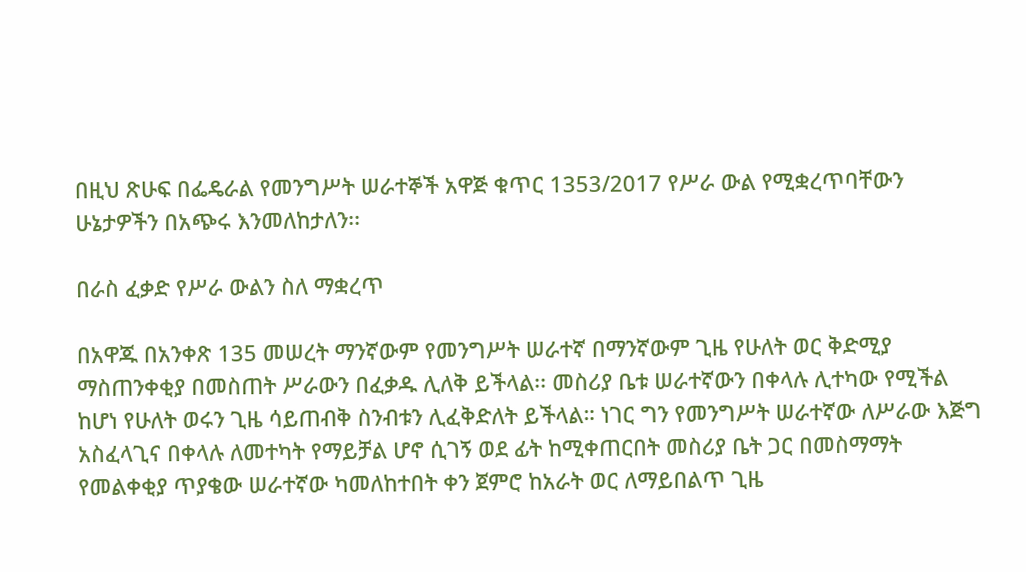በዚህ ጽሁፍ በፌዴራል የመንግሥት ሠራተኞች አዋጅ ቁጥር 1353/2017 የሥራ ውል የሚቋረጥባቸውን ሁኔታዎችን በአጭሩ እንመለከታለን፡፡

በራስ ፈቃድ የሥራ ውልን ስለ ማቋረጥ

በአዋጁ በአንቀጽ 135 መሠረት ማንኛውም የመንግሥት ሠራተኛ በማንኛውም ጊዜ የሁለት ወር ቅድሚያ ማስጠንቀቂያ በመስጠት ሥራውን በፈቃዱ ሊለቅ ይችላል፡፡ መስሪያ ቤቱ ሠራተኛውን በቀላሉ ሊተካው የሚችል ከሆነ የሁለት ወሩን ጊዜ ሳይጠብቅ ስንብቱን ሊፈቅድለት ይችላል። ነገር ግን የመንግሥት ሠራተኛው ለሥራው እጅግ አስፈላጊና በቀላሉ ለመተካት የማይቻል ሆኖ ሲገኝ ወደ ፊት ከሚቀጠርበት መስሪያ ቤት ጋር በመስማማት የመልቀቂያ ጥያቄው ሠራተኛው ካመለከተበት ቀን ጀምሮ ከአራት ወር ለማይበልጥ ጊዜ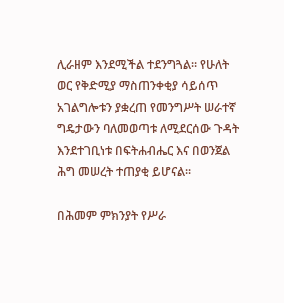ሊራዘም እንደሚችል ተደንግጓል። የሁለት ወር የቅድሚያ ማስጠንቀቂያ ሳይሰጥ አገልግሎቱን ያቋረጠ የመንግሥት ሠራተኛ ግዴታውን ባለመወጣቱ ለሚደርሰው ጉዳት እንደተገቢነቱ በፍትሐብሔር እና በወንጀል ሕግ መሠረት ተጠያቂ ይሆናል፡፡

በሕመም ምክንያት የሥራ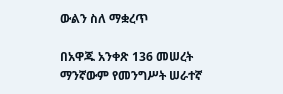ውልን ስለ ማቋረጥ

በአዋጁ አንቀጽ 136 መሠረት ማንኛውም የመንግሥት ሠራተኛ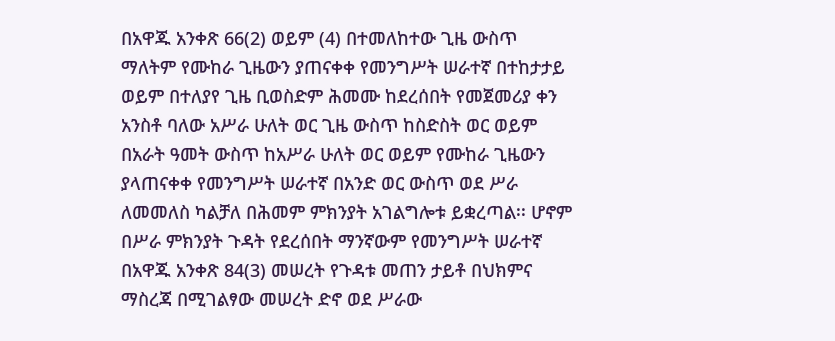በአዋጁ አንቀጽ 66(2) ወይም (4) በተመለከተው ጊዜ ውስጥ ማለትም የሙከራ ጊዜውን ያጠናቀቀ የመንግሥት ሠራተኛ በተከታታይ ወይም በተለያየ ጊዜ ቢወስድም ሕመሙ ከደረሰበት የመጀመሪያ ቀን አንስቶ ባለው አሥራ ሁለት ወር ጊዜ ውስጥ ከስድስት ወር ወይም በአራት ዓመት ውስጥ ከአሥራ ሁለት ወር ወይም የሙከራ ጊዜውን ያላጠናቀቀ የመንግሥት ሠራተኛ በአንድ ወር ውስጥ ወደ ሥራ ለመመለስ ካልቻለ በሕመም ምክንያት አገልግሎቱ ይቋረጣል፡፡ ሆኖም በሥራ ምክንያት ጉዳት የደረሰበት ማንኛውም የመንግሥት ሠራተኛ በአዋጁ አንቀጽ 84(3) መሠረት የጉዳቱ መጠን ታይቶ በህክምና ማስረጃ በሚገልፃው መሠረት ድኖ ወደ ሥራው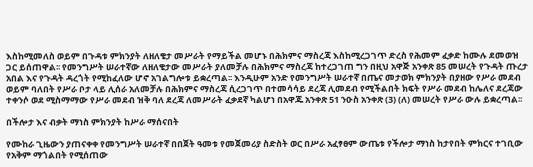እስከሚመለስ ወይም በጉዳቱ ምክንያት ለዘለቄታ መሥራት የማይችል መሆኑ በሕክምና ማስረጃ እስከሚረጋገጥ ድረስ የሕመም ፈቃድ ከሙሉ ደመወዝ ጋር ይሰጠዋል፡፡ የመንግሥት ሠራተኛው ለዘለቄታው መሥራት ያለመቻሉ በሕክምና ማስረጃ ከተረጋገጠ ግን በዚህ አዋጅ አንቀጽ 85 መሠረት የጉዳት ጡረታ አበል እና የጉዳት ዳረጎት የሚከፈለው ሆኖ አገልግሎቱ ይቋረጣል፡፡ እንዲሁም አንድ የመንግሥት ሠራተኛ በጤና መታወክ ምክንያት በያዘው የሥራ መደብ ወይም ባለበት የሥራ ቦታ ላይ ሊሰራ አለመቻሉ በሕክምና ማስረጃ ሲረጋገጥ በተመሳሳይ ደረጃ ሊመደብ የሚችልበት ክፍት የሥራ መደብ ከሌለና ደረጃው ተቀንሶ ወደ ሚስማማው የሥራ መደብ ዝቅ ባለ ደረጃ ለመሥራት ፈቃደኛ ካልሆነ በአዋጁ አንቀጽ 51 ንዑስ አንቀጽ (3) (ለ) መሠረት የሥራ ውሉ ይቋረጣል፡፡

በችሎታ እና ብቃት ማነስ ምክንያት ከሥራ ማሰናበት

የሙከራ ጊዜውን ያጠናቀቀ የመንግሥት ሠራተኛ በበጀት ዓመቱ የመጀመሪያ ስድስት ወር በሥራ አፈፃፀም ውጤቱ የችሎታ ማነስ ከታየበት ምክርና ተገቢው የአቅም ማጎልበት የሚሰጠው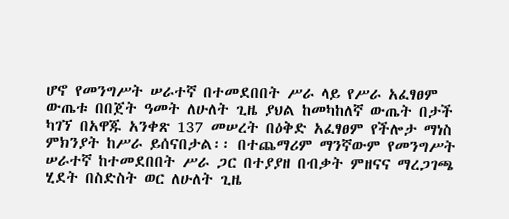ሆኖ የመንግሥት ሠራተኛ በተመደበበት ሥራ ላይ የሥራ አፈፃፀም ውጤቱ በበጀት ዓመት ለሁለት ጊዜ ያህል ከመካከለኛ ውጤት በታች ካገኘ በአዋጁ አንቀጽ 137 መሠረት በዕቅድ አፈፃፀም የችሎታ ማነስ ምክንያት ከሥራ ይሰናበታል፡፡ በተጨማሪም ማንኛውም የመንግሥት ሠራተኛ ከተመደበበት ሥራ ጋር በተያያዘ በብቃት ምዘናና ማረጋገጫ ሂደት በስድስት ወር ለሁለት ጊዜ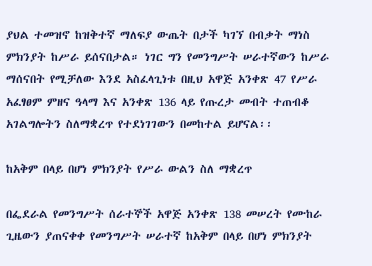ያህል ተመዝኖ ከዝቅተኛ ማለፍያ ውጤት በታች ካገኘ በብቃት ማነስ ምክንያት ከሥራ ይሰናበታል። ነገር ግን የመንግሥት ሠራተኛውን ከሥራ ማሰናበት የሚቻለው እንደ አስፈላጊነቱ በዚህ አዋጅ አንቀጽ 47 የሥራ አፈፃፀም ምዘና ዓላማ እና አንቀጽ 136 ላይ የጡረታ መብት ተጠብቆ አገልግሎትን ስለማቋረጥ የተደነገገውን በመከተል ይሆናል፡፡

ከአቅም በላይ በሆነ ምክንያት የሥራ ውልን ስለ ማቋረጥ

በፌደራል የመንግሥት ሰራተኞች አዋጅ አንቀጽ 138 መሠረት የሙከራ ጊዜውን ያጠናቀቀ የመንግሥት ሠራተኛ ከአቅም በላይ በሆነ ምክንያት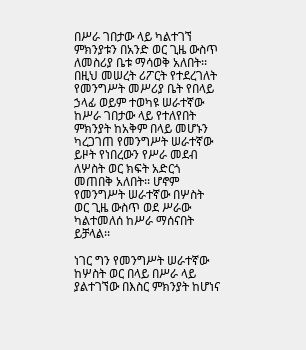በሥራ ገበታው ላይ ካልተገኘ ምክንያቱን በአንድ ወር ጊዜ ውስጥ ለመስሪያ ቤቱ ማሳወቅ አለበት፡፡ በዚህ መሠረት ሪፖርት የተደረገለት የመንግሥት መሥሪያ ቤት የበላይ ኃላፊ ወይም ተወካዩ ሠራተኛው ከሥራ ገበታው ላይ የተለየበት ምክንያት ከአቅም በላይ መሆኑን ካረጋገጠ የመንግሥት ሠራተኛው ይዞት የነበረውን የሥራ መደብ ለሦስት ወር ክፍት አድርጎ መጠበቅ አለበት፡፡ ሆኖም የመንግሥት ሠራተኛው በሦስት ወር ጊዜ ውስጥ ወደ ሥራው ካልተመለሰ ከሥራ ማሰናበት ይቻላል፡፡

ነገር ግን የመንግሥት ሠራተኛው ከሦስት ወር በላይ በሥራ ላይ ያልተገኘው በእስር ምክንያት ከሆነና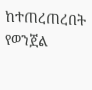ከተጠረጠረበት የወንጀል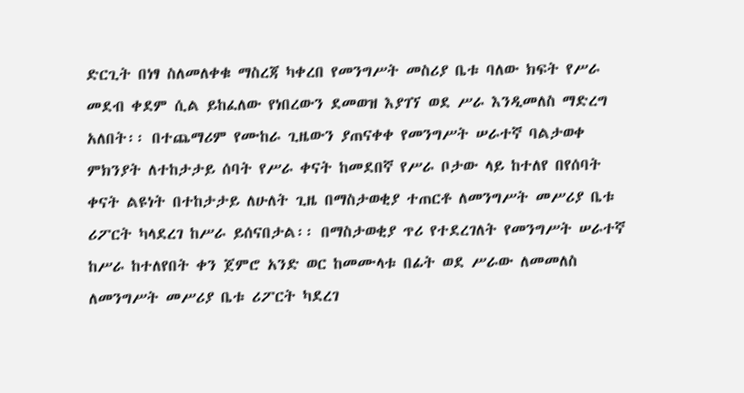ድርጊት በነፃ ስለመለቀቁ ማስረጃ ካቀረበ የመንግሥት መስሪያ ቤቱ ባለው ክፍት የሥራ መደብ ቀደም ሲል ይከፈለው የነበረውን ደመወዝ እያገኘ ወደ ሥራ እንዲመለስ ማድረግ አለበት፡፡ በተጨማሪም የሙከራ ጊዜውን ያጠናቀቀ የመንግሥት ሠራተኛ ባልታወቀ ምክንያት ለተከታታይ ሰባት የሥራ ቀናት ከመደበኛ የሥራ ቦታው ላይ ከተለየ በየሰባት ቀናት ልዩነት በተከታታይ ለሁለት ጊዜ በማስታወቂያ ተጠርቶ ለመንግሥት መሥሪያ ቤቱ ሪፖርት ካላደረገ ከሥራ ይሰናበታል፡፡ በማስታወቂያ ጥሪ የተደረገለት የመንግሥት ሠራተኛ ከሥራ ከተለየበት ቀን ጀምሮ አንድ ወር ከመሙላቱ በፊት ወደ ሥራው ለመመለስ ለመንግሥት መሥሪያ ቤቱ ሪፖርት ካደረገ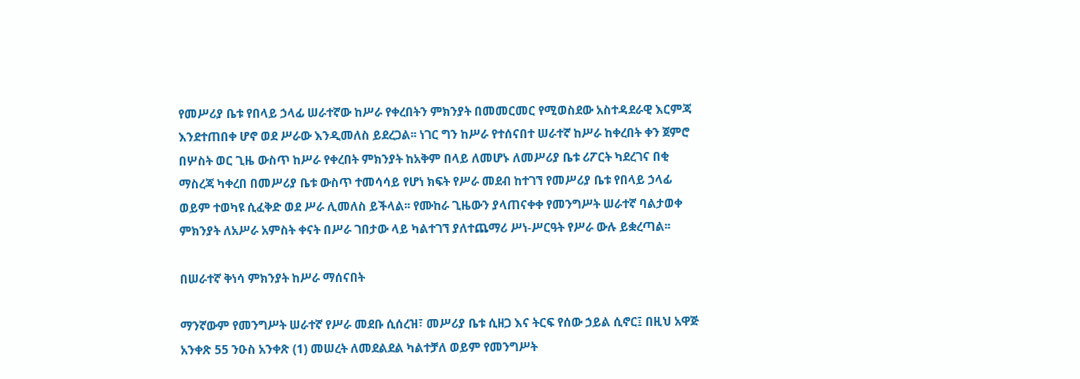የመሥሪያ ቤቱ የበላይ ኃላፊ ሠራተኛው ከሥራ የቀረበትን ምክንያት በመመርመር የሚወስደው አስተዳደራዊ እርምጃ እንደተጠበቀ ሆኖ ወደ ሥራው እንዲመለስ ይደረጋል፡፡ ነገር ግን ከሥራ የተሰናበተ ሠራተኛ ከሥራ ከቀረበት ቀን ጀምሮ በሦስት ወር ጊዜ ውስጥ ከሥራ የቀረበት ምክንያት ከአቅም በላይ ለመሆኑ ለመሥሪያ ቤቱ ሪፖርት ካደረገና በቂ ማስረጃ ካቀረበ በመሥሪያ ቤቱ ውስጥ ተመሳሳይ የሆነ ክፍት የሥራ መደብ ከተገኘ የመሥሪያ ቤቱ የበላይ ኃላፊ ወይም ተወካዩ ሲፈቅድ ወደ ሥራ ሊመለስ ይችላል፡፡ የሙከራ ጊዜውን ያላጠናቀቀ የመንግሥት ሠራተኛ ባልታወቀ ምክንያት ለአሥራ አምስት ቀናት በሥራ ገበታው ላይ ካልተገኘ ያለተጨማሪ ሥነ-ሥርዓት የሥራ ውሉ ይቋረጣል፡፡

በሠራተኛ ቅነሳ ምክንያት ከሥራ ማሰናበት

ማንኛውም የመንግሥት ሠራተኛ የሥራ መደቡ ሲሰረዝ፣ መሥሪያ ቤቱ ሲዘጋ እና ትርፍ የሰው ኃይል ሲኖር፤ በዚህ አዋጅ አንቀጽ 55 ንዑስ አንቀጽ (1) መሠረት ለመደልደል ካልተቻለ ወይም የመንግሥት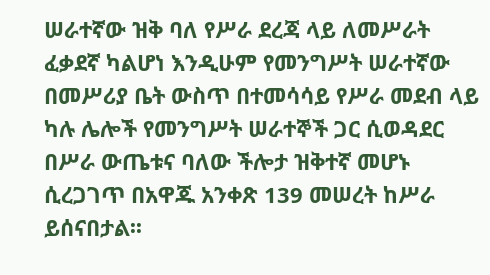ሠራተኛው ዝቅ ባለ የሥራ ደረጃ ላይ ለመሥራት ፈቃደኛ ካልሆነ እንዲሁም የመንግሥት ሠራተኛው በመሥሪያ ቤት ውስጥ በተመሳሳይ የሥራ መደብ ላይ ካሉ ሌሎች የመንግሥት ሠራተኞች ጋር ሲወዳደር በሥራ ውጤቱና ባለው ችሎታ ዝቅተኛ መሆኑ ሲረጋገጥ በአዋጁ አንቀጽ 139 መሠረት ከሥራ ይሰናበታል፡፡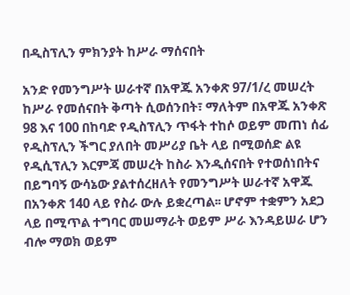በዲስፕሊን ምክንያት ከሥራ ማሰናበት

አንድ የመንግሥት ሠራተኛ በአዋጁ አንቀጽ 97/1/ረ መሠረት ከሥራ የመሰናበት ቅጣት ሲወሰንበት፣ ማለትም በአዋጁ አንቀጽ 98 እና 100 በከባድ የዲስፕሊን ጥፋት ተከሶ ወይም መጠነ ሰፊ የዲስፕሊን ችግር ያለበት መሥሪያ ቤት ላይ በሚወሰድ ልዩ የዲሲፕሊን እርምጃ መሠረት ከስራ እንዲሰናበት የተወሰነበትና በይግባኝ ውሳኔው ያልተሰረዘለት የመንግሥት ሠራተኛ አዋጁ በአንቀጽ 140 ላይ የስራ ውሉ ይቋረጣል፡፡ ሆኖም ተቋምን አደጋ ላይ በሚጥል ተግባር መሠማራት ወይም ሥራ እንዳይሠራ ሆን ብሎ ማወክ ወይም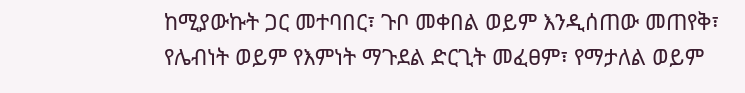ከሚያውኩት ጋር መተባበር፣ ጉቦ መቀበል ወይም እንዲሰጠው መጠየቅ፣ የሌብነት ወይም የእምነት ማጉደል ድርጊት መፈፀም፣ የማታለል ወይም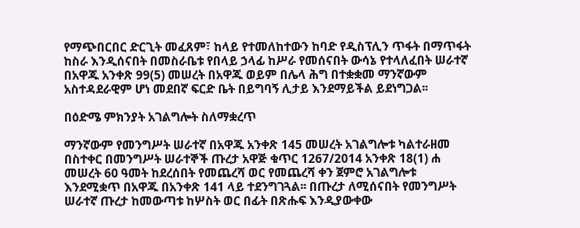የማጭበርበር ድርጊት መፈጸም፣ ከላይ የተመለከተውን ከባድ የዲስፕሊን ጥፋት በማጥፋት ከስራ እንዲሰናበት በመስራቤቱ የበላይ ኃላፊ ከሥራ የመሰናበት ውሳኔ የተላለፈበት ሠራተኛ በአዋጁ አንቀጽ 99(5) መሠረት በአዋጁ ወይም በሌላ ሕግ በተቋቋመ ማንኛውም አስተዳደራዊም ሆነ መደበኛ ፍርድ ቤት በይግባኝ ሊታይ እንደማይችል ይደነግጋል፡፡

በዕድሜ ምክንያት አገልግሎት ስለማቋረጥ

ማንኛውም የመንግሥት ሠራተኛ በአዋጁ አንቀጽ 145 መሠረት አገልግሎቱ ካልተራዘመ በስተቀር በመንግሥት ሠራተኞች ጡረታ አዋጅ ቁጥር 1267/2014 አንቀጽ 18(1) ሐ መሠረት 60 ዓመት ከደረሰበት የመጨረሻ ወር የመጨረሻ ቀን ጀምሮ አገልግሎቱ እንደሚቋጥ በአዋጁ በአንቀጽ 141 ላይ ተደንግገጓል፡፡ በጡረታ ለሚሰናበት የመንግሥት ሠራተኛ ጡረታ ከመውጣቱ ከሦስት ወር በፊት በጽሑፍ እንዲያውቀው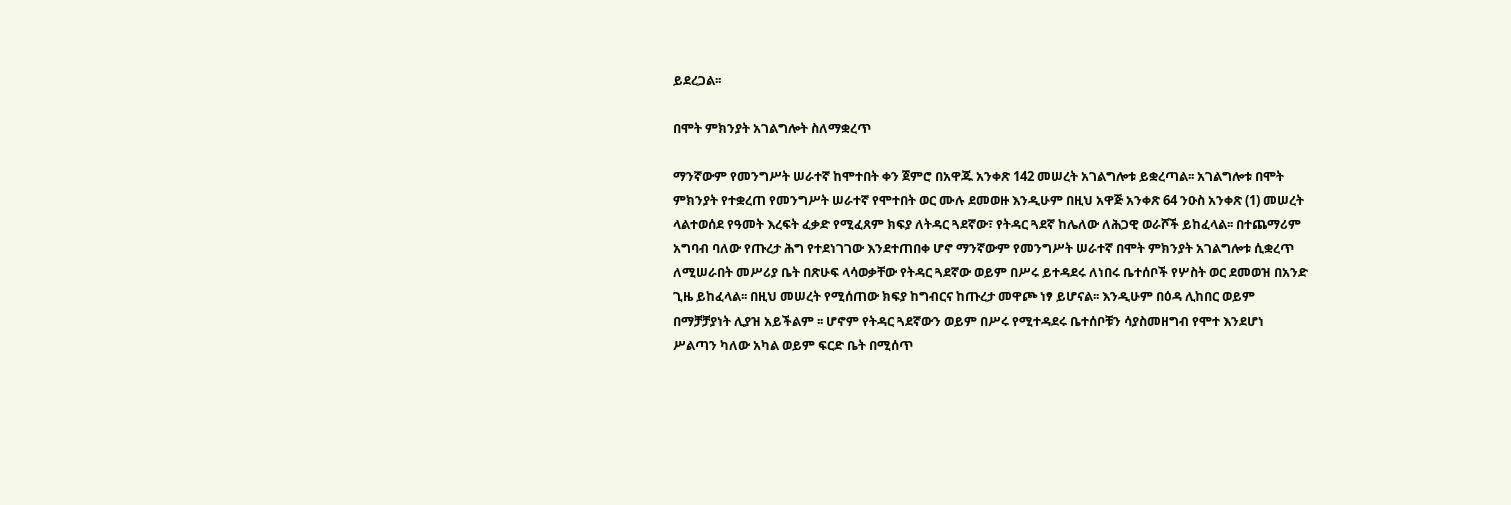ይደረጋል፡፡

በሞት ምክንያት አገልግሎት ስለማቋረጥ

ማንኛውም የመንግሥት ሠራተኛ ከሞተበት ቀን ጀምሮ በአዋጁ አንቀጽ 142 መሠረት አገልግሎቱ ይቋረጣል፡፡ አገልግሎቱ በሞት ምክንያት የተቋረጠ የመንግሥት ሠራተኛ የሞተበት ወር ሙሉ ደመወዙ እንዲሁም በዚህ አዋጅ አንቀጽ 64 ንዑስ አንቀጽ (1) መሠረት ላልተወሰደ የዓመት እረፍት ፈቃድ የሚፈጸም ክፍያ ለትዳር ጓደኛው፣ የትዳር ጓደኛ ከሌለው ለሕጋዊ ወራሾች ይከፈላል፡፡ በተጨማሪም አግባብ ባለው የጡረታ ሕግ የተደነገገው እንደተጠበቀ ሆኖ ማንኛውም የመንግሥት ሠራተኛ በሞት ምክንያት አገልግሎቱ ሲቋረጥ ለሚሠራበት መሥሪያ ቤት በጽሁፍ ላሳወቃቸው የትዳር ጓደኛው ወይም በሥሩ ይተዳደሩ ለነበሩ ቤተሰቦች የሦስት ወር ደመወዝ በአንድ ጊዜ ይከፈላል፡፡ በዚህ መሠረት የሚሰጠው ክፍያ ከግብርና ከጡረታ መዋጮ ነፃ ይሆናል፡፡ እንዲሁም በዕዳ ሊከበር ወይም በማቻቻያነት ሊያዝ አይችልም ፡፡ ሆኖም የትዳር ጓደኛውን ወይም በሥሩ የሚተዳደሩ ቤተሰቦቹን ሳያስመዘግብ የሞተ እንደሆነ ሥልጣን ካለው አካል ወይም ፍርድ ቤት በሚሰጥ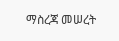ማስረጃ መሠረት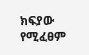ክፍያው የሚፈፀም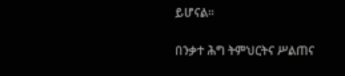ይሆናል፡፡

በንቃተ ሕግ ትምህርትና ሥልጠና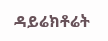ዳይሬክቶሬት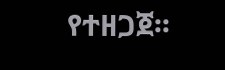የተዘጋጀ፡፡